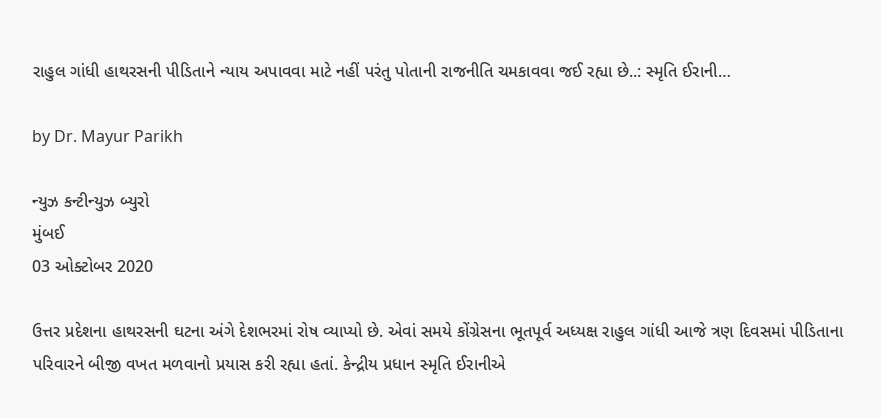રાહુલ ગાંધી હાથરસની પીડિતાને ન્યાય અપાવવા માટે નહીં પરંતુ પોતાની રાજનીતિ ચમકાવવા જઈ રહ્યા છે..: સ્મૃતિ ઈરાની…

by Dr. Mayur Parikh

ન્યુઝ કન્ટીન્યુઝ બ્યુરો
મુંબઈ
03 ઓક્ટોબર 2020

ઉત્તર પ્રદેશના હાથરસની ઘટના અંગે દેશભરમાં રોષ વ્યાપ્યો છે. એવાં સમયે કોંગ્રેસના ભૂતપૂર્વ અધ્યક્ષ રાહુલ ગાંધી આજે ત્રણ દિવસમાં પીડિતાના પરિવારને બીજી વખત મળવાનો પ્રયાસ કરી રહ્યા હતાં. કેન્દ્રીય પ્રધાન સ્મૃતિ ઈરાનીએ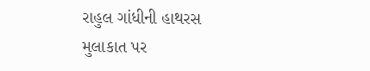રાહુલ ગાંધીની હાથરસ મુલાકાત પર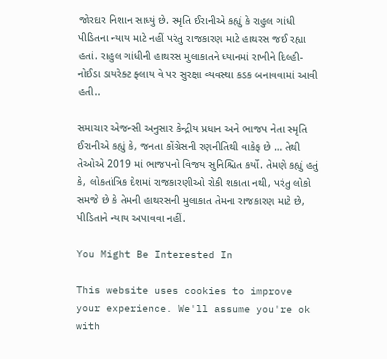જોરદાર નિશાન સાધ્યું છે. સ્મૃતિ ઈરાનીએ કહ્યું કે રાહુલ ગાંધી પીડિતના ન્યાય માટે નહીં પરંતુ રાજકારણ માટે હાથરસ જઈ રહ્યા હતાં. રાહુલ ગાંધીની હાથરસ મુલાકાતને ધ્યાનમાં રાખીને દિલ્હી-નોઈડા ડાયરેક્ટ ફ્લાય વે પર સુરક્ષા વ્યવસ્થા કડક બનાવવામાં આવી હતી..

સમાચાર એજન્સી અનુસાર કેન્દ્રીય પ્રધાન અને ભાજપ નેતા સ્મૃતિ ઈરાનીએ કહ્યું કે, જનતા કોંગ્રેસની રણનીતિથી વાકેફ છે … તેથી તેઓએ 2019 માં ભાજપનો વિજય સુનિશ્ચિત કર્યો. તેમણે કહ્યું હતું કે, લોકતાંત્રિક દેશમાં રાજકારણીઓ રોકી શકાતા નથી, પરંતુ લોકો સમજે છે કે તેમની હાથરસની મુલાકાત તેમના રાજકારણ માટે છે, પીડિતાને ન્યાય અપાવવા નહીં.

You Might Be Interested In

This website uses cookies to improve your experience. We'll assume you're ok with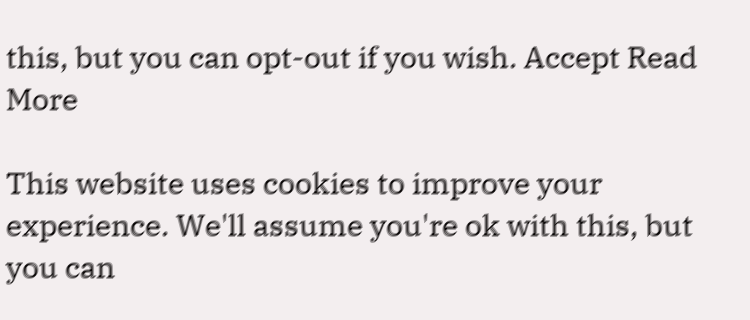this, but you can opt-out if you wish. Accept Read More

This website uses cookies to improve your experience. We'll assume you're ok with this, but you can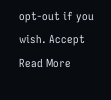opt-out if you wish. Accept Read More